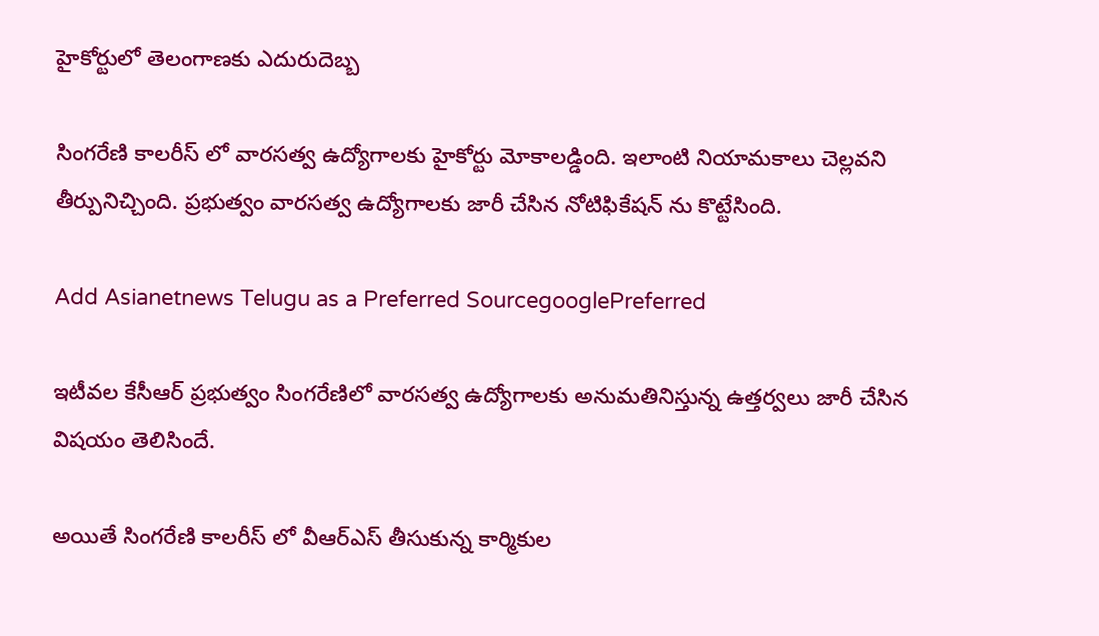హైకోర్టులో తెలంగాణకు ఎదురుదెబ్బ

సింగరేణి కాలరీస్ లో వారసత్వ ఉద్యోగాలకు హైకోర్టు మోకాలడ్డింది. ఇలాంటి నియామకాలు చెల్లవని తీర్పునిచ్చింది. ప్రభుత్వం వారసత్వ ఉద్యోగాలకు జారీ చేసిన నోటిఫికేషన్ ను కొట్టేసింది.

Add Asianetnews Telugu as a Preferred SourcegooglePreferred

ఇటీవల కేసీఆర్ ప్రభుత్వం సింగరేణిలో వారసత్వ ఉద్యోగాలకు అనుమతినిస్తున్న ఉత్తర్వలు జారీ చేసిన విషయం తెలిసిందే.

అయితే సింగరేణి కాలరీస్ లో వీఆర్‌ఎస్‌ తీసుకున్న కార్మికుల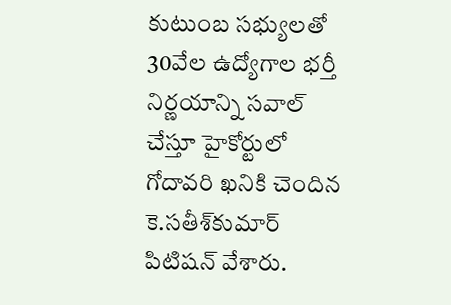కుటుంబ సభ్యులతో 30వేల ఉద్యోగాల భర్తీ నిర్ణయాన్ని సవాల్‌ చేస్తూ హైకోర్టులో గోదావరి ఖనికి చెందిన కె.సతీశ్‌కుమార్‌ పిటిషన్ వేశారు.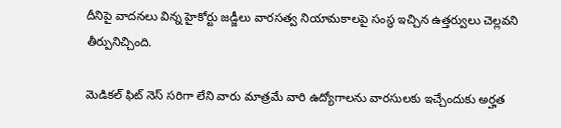దీనిపై వాదనలు విన్న హైకోర్టు జడ్జీలు వారసత్వ నియామకాలపై సంస్థ ఇచ్చిన ఉత్తర్వులు చెల్లవని తీర్పునిచ్చింది.

మెడికల్ ఫిట్ నెస్ సరిగా లేని వారు మాత్రమే వారి ఉద్యోగాలను వారసులకు ఇచ్చేందుకు అర్హత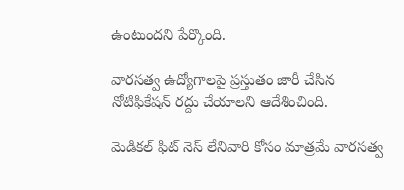ఉంటుందని పేర్కొంది.

వారసత్వ ఉద్యోగాలపై ప్రస్తుతం జారీ చేసిన నోటిఫికేషన్ రద్దు చేయాలని ఆదేశించింది.

మెడికల్ ఫిట్ నెస్ లేనివారి కోసం మాత్రమే వారసత్వ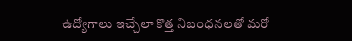ఉద్యోగాలు ఇచ్చేలా కొత్త నిబంధనలతో మరో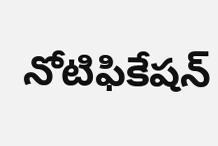నోటిఫికేషన్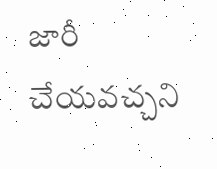జారీ చేయవచ్చని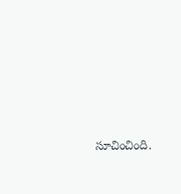సూచించింది.